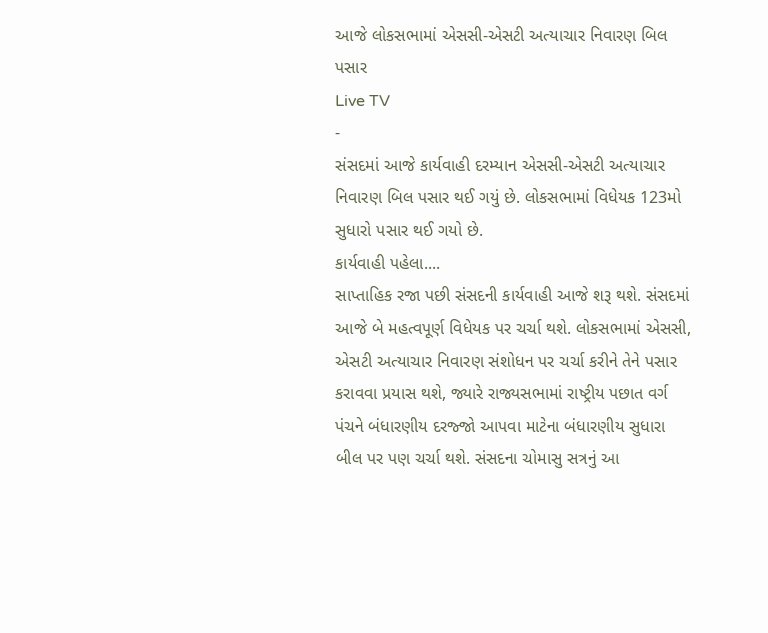આજે લોકસભામાં એસસી-એસટી અત્યાચાર નિવારણ બિલ પસાર
Live TV
-
સંસદમાં આજે કાર્યવાહી દરમ્યાન એસસી-એસટી અત્યાચાર નિવારણ બિલ પસાર થઈ ગયું છે. લોકસભામાં વિધેયક 123મો સુધારો પસાર થઈ ગયો છે.
કાર્યવાહી પહેલા....
સાપ્તાહિક રજા પછી સંસદની કાર્યવાહી આજે શરૂ થશે. સંસદમાં આજે બે મહત્વપૂર્ણ વિધેયક પર ચર્ચા થશે. લોકસભામાં એસસી, એસટી અત્યાચાર નિવારણ સંશોધન પર ચર્ચા કરીને તેને પસાર કરાવવા પ્રયાસ થશે, જ્યારે રાજ્યસભામાં રાષ્ટ્રીય પછાત વર્ગ પંચને બંધારણીય દરજ્જો આપવા માટેના બંધારણીય સુધારા બીલ પર પણ ચર્ચા થશે. સંસદના ચોમાસુ સત્રનું આ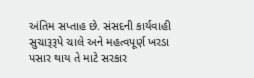અંતિમ સપ્તાહ છે. સંસદની કાર્યવાહી સુચારૂરૂપે ચાલે અને મહત્વપૂર્ણ ખરડા પસાર થાય તે માટે સરકાર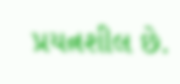પ્રયત્નશીલ છે.